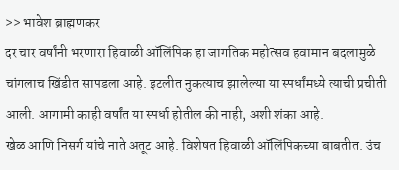>> भावेश ब्राह्मणकर
दर चार वर्षांनी भरणारा हिवाळी ऑलिंपिक हा जागतिक महोत्सव हवामान बदलामुळे चांगलाच खिंडीत सापडला आहे. इटलीत नुकत्याच झालेल्या या स्पर्धांमध्ये त्याची प्रचीती आली. आगामी काही वर्षांत या स्पर्धा होतील की नाही, अशी शंका आहे.
खेळ आणि निसर्ग यांचे नाते अतूट आहे. विशेषत हिवाळी ऑलिंपिकच्या बाबतीत. उंच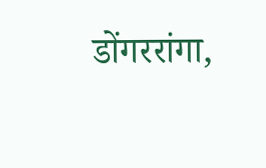डोंगररांगा,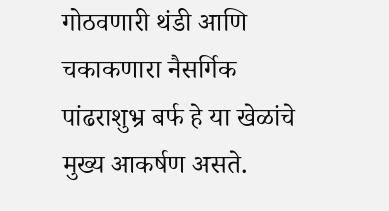गोठवणारी थंडी आणि चकाकणारा नैसर्गिक पांढराशुभ्र बर्फ हे या खेळांचे मुख्य आकर्षण असते.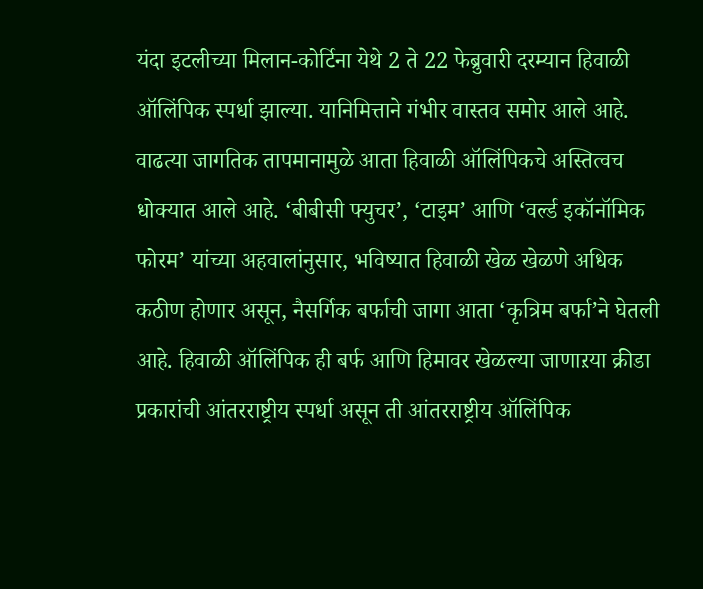यंदा इटलीच्या मिलान-कोर्टिना येथे 2 ते 22 फेब्रुवारी दरम्यान हिवाळी ऑलिंपिक स्पर्धा झाल्या. यानिमित्ताने गंभीर वास्तव समोर आले आहे. वाढत्या जागतिक तापमानामुळे आता हिवाळी ऑलिंपिकचे अस्तित्वच धोक्यात आले आहे. ‘बीबीसी फ्युचर’, ‘टाइम’ आणि ‘वर्ल्ड इकॉनॉमिक फोरम’ यांच्या अहवालांनुसार, भविष्यात हिवाळी खेळ खेळणे अधिक कठीण होणार असून, नैसर्गिक बर्फाची जागा आता ‘कृत्रिम बर्फा’ने घेतली आहे. हिवाळी ऑलिंपिक ही बर्फ आणि हिमावर खेळल्या जाणाऱया क्रीडा प्रकारांची आंतरराष्ट्रीय स्पर्धा असून ती आंतरराष्ट्रीय ऑलिंपिक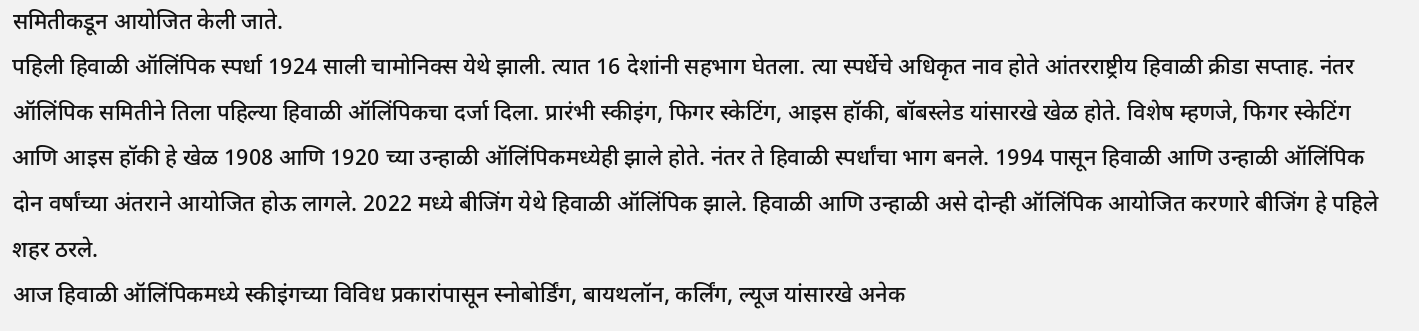समितीकडून आयोजित केली जाते.
पहिली हिवाळी ऑलिंपिक स्पर्धा 1924 साली चामोनिक्स येथे झाली. त्यात 16 देशांनी सहभाग घेतला. त्या स्पर्धेचे अधिकृत नाव होते आंतरराष्ट्रीय हिवाळी क्रीडा सप्ताह. नंतर ऑलिंपिक समितीने तिला पहिल्या हिवाळी ऑलिंपिकचा दर्जा दिला. प्रारंभी स्कीइंग, फिगर स्केटिंग, आइस हॉकी, बॉबस्लेड यांसारखे खेळ होते. विशेष म्हणजे, फिगर स्केटिंग आणि आइस हॉकी हे खेळ 1908 आणि 1920 च्या उन्हाळी ऑलिंपिकमध्येही झाले होते. नंतर ते हिवाळी स्पर्धांचा भाग बनले. 1994 पासून हिवाळी आणि उन्हाळी ऑलिंपिक दोन वर्षांच्या अंतराने आयोजित होऊ लागले. 2022 मध्ये बीजिंग येथे हिवाळी ऑलिंपिक झाले. हिवाळी आणि उन्हाळी असे दोन्ही ऑलिंपिक आयोजित करणारे बीजिंग हे पहिले शहर ठरले.
आज हिवाळी ऑलिंपिकमध्ये स्कीइंगच्या विविध प्रकारांपासून स्नोबोर्डिंग, बायथलॉन, कर्लिंग, ल्यूज यांसारखे अनेक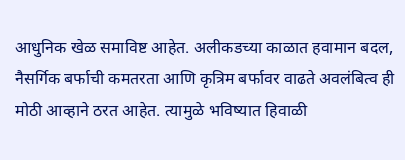आधुनिक खेळ समाविष्ट आहेत. अलीकडच्या काळात हवामान बदल, नैसर्गिक बर्फाची कमतरता आणि कृत्रिम बर्फावर वाढते अवलंबित्व ही मोठी आव्हाने ठरत आहेत. त्यामुळे भविष्यात हिवाळी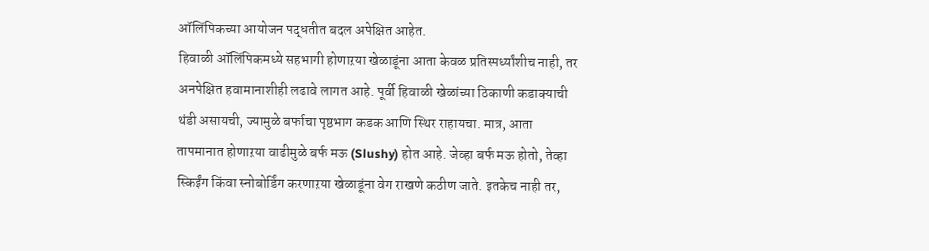ऑलिंपिकच्या आयोजन पद्धतीत बदल अपेक्षित आहेत.
हिवाळी ऑलिंपिकमध्ये सहभागी होणाऱया खेळाडूंना आता केवळ प्रतिस्पर्ध्यांशीच नाही, तर अनपेक्षित हवामानाशीही लढावे लागत आहे. पूर्वी हिवाळी खेळांच्या ठिकाणी कडाक्याची थंडी असायची, ज्यामुळे बर्फाचा पृष्ठभाग कडक आणि स्थिर राहायचा. मात्र, आता तापमानात होणाऱया वाढीमुळे बर्फ मऊ (Slushy) होत आहे. जेव्हा बर्फ मऊ होतो, तेव्हा स्किईंग किंवा स्नोबोर्डिंग करणाऱया खेळाडूंना वेग राखणे कठीण जाते. इतकेच नाही तर,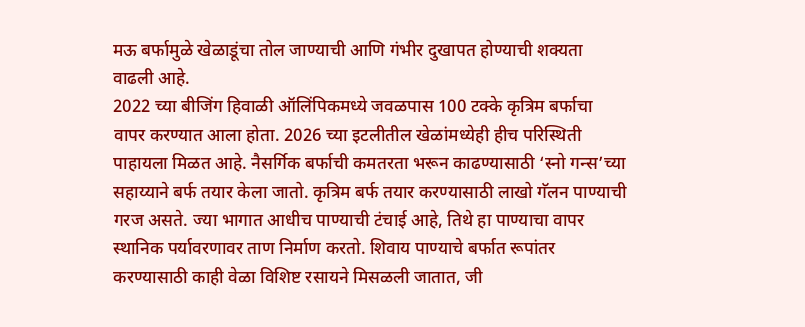मऊ बर्फामुळे खेळाडूंचा तोल जाण्याची आणि गंभीर दुखापत होण्याची शक्यता वाढली आहे.
2022 च्या बीजिंग हिवाळी ऑलिंपिकमध्ये जवळपास 100 टक्के कृत्रिम बर्फाचा वापर करण्यात आला होता. 2026 च्या इटलीतील खेळांमध्येही हीच परिस्थिती पाहायला मिळत आहे. नैसर्गिक बर्फाची कमतरता भरून काढण्यासाठी ‘स्नो गन्स’च्या सहाय्याने बर्फ तयार केला जातो. कृत्रिम बर्फ तयार करण्यासाठी लाखो गॅलन पाण्याची गरज असते. ज्या भागात आधीच पाण्याची टंचाई आहे, तिथे हा पाण्याचा वापर स्थानिक पर्यावरणावर ताण निर्माण करतो. शिवाय पाण्याचे बर्फात रूपांतर करण्यासाठी काही वेळा विशिष्ट रसायने मिसळली जातात, जी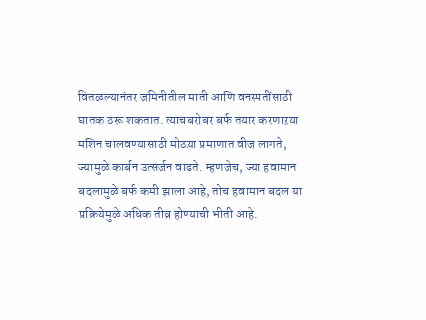वितळल्यानंतर जमिनीतील माती आणि वनस्पतींसाठी घातक ठरू शकतात. त्याचबरोबर बर्फ तयार करणाऱया मशिन चालवण्यासाठी मोठय़ा प्रमाणात वीज लागते, ज्यामुळे कार्बन उत्सर्जन वाढते. म्हणजेच, ज्या हवामान बदलामुळे बर्फ कमी झाला आहे, तोच हवामान बदल या प्रक्रियेमुळे अधिक तीव्र होण्याची भीती आहे.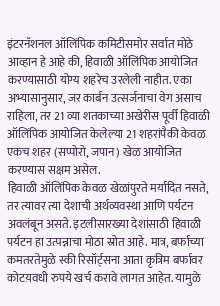इंटरनॅशनल ऑलिंपिक कमिटीसमोर सर्वात मोठे आव्हान हे आहे की, हिवाळी ऑलिंपिक आयोजित करण्यासाठी योग्य शहरेच उरलेली नाहीत. एका अभ्यासानुसार, जर कार्बन उत्सर्जनाचा वेग असाच राहिला, तर 21 व्या शतकाच्या अखेरीस पूर्वी हिवाळी ऑलिंपिक आयोजित केलेल्या 21 शहरांपैकी केवळ एकच शहर (सप्पोरो, जपान) खेळ आयोजित करण्यास सक्षम असेल.
हिवाळी ऑलिंपिक केवळ खेळांपुरते मर्यादित नसते, तर त्यावर त्या देशाची अर्थव्यवस्था आणि पर्यटन अवलंबून असते. इटलीसारख्या देशांसाठी हिवाळी पर्यटन हा उत्पन्नाचा मोठा स्रोत आहे. मात्र, बर्फाच्या कमतरतेमुळे स्की रिसॉर्ट्सना आता कृत्रिम बर्फावर कोटय़वधी रुपये खर्च करावे लागत आहेत. यामुळे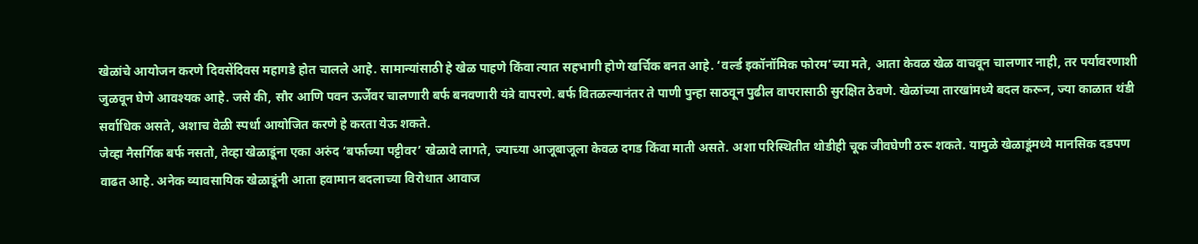खेळांचे आयोजन करणे दिवसेंदिवस महागडे होत चालले आहे. सामान्यांसाठी हे खेळ पाहणे किंवा त्यात सहभागी होणे खर्चिक बनत आहे. ‘वर्ल्ड इकॉनॉमिक फोरम’च्या मते, आता केवळ खेळ वाचवून चालणार नाही, तर पर्यावरणाशी जुळवून घेणे आवश्यक आहे. जसे की, सौर आणि पवन ऊर्जेवर चालणारी बर्फ बनवणारी यंत्रे वापरणे. बर्फ वितळल्यानंतर ते पाणी पुन्हा साठवून पुढील वापरासाठी सुरक्षित ठेवणे. खेळांच्या तारखांमध्ये बदल करून, ज्या काळात थंडी सर्वाधिक असते, अशाच वेळी स्पर्धा आयोजित करणे हे करता येऊ शकते.
जेव्हा नैसर्गिक बर्फ नसतो, तेव्हा खेळाडूंना एका अरुंद ‘बर्फाच्या पट्टीवर’ खेळावे लागते, ज्याच्या आजूबाजूला केवळ दगड किंवा माती असते. अशा परिस्थितीत थोडीही चूक जीवघेणी ठरू शकते. यामुळे खेळाडूंमध्ये मानसिक दडपण वाढत आहे. अनेक व्यावसायिक खेळाडूंनी आता हवामान बदलाच्या विरोधात आवाज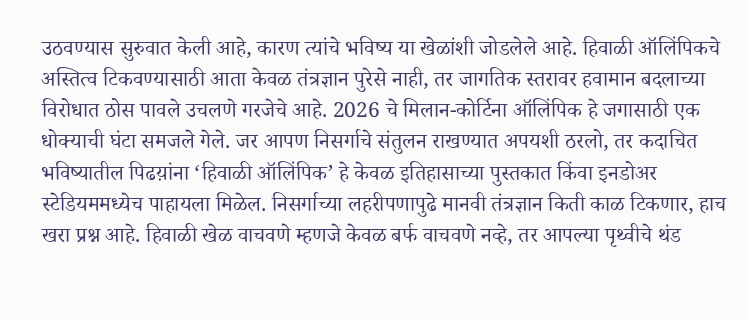उठवण्यास सुरुवात केली आहे, कारण त्यांचे भविष्य या खेळांशी जोडलेले आहे. हिवाळी ऑलिंपिकचे अस्तित्व टिकवण्यासाठी आता केवळ तंत्रज्ञान पुरेसे नाही, तर जागतिक स्तरावर हवामान बदलाच्या विरोधात ठोस पावले उचलणे गरजेचे आहे. 2026 चे मिलान-कोर्टिना ऑलिंपिक हे जगासाठी एक धोक्याची घंटा समजले गेले. जर आपण निसर्गाचे संतुलन राखण्यात अपयशी ठरलो, तर कदाचित भविष्यातील पिढय़ांना ‘हिवाळी ऑलिंपिक’ हे केवळ इतिहासाच्या पुस्तकात किंवा इनडोअर स्टेडियममध्येच पाहायला मिळेल. निसर्गाच्या लहरीपणापुढे मानवी तंत्रज्ञान किती काळ टिकणार, हाच खरा प्रश्न आहे. हिवाळी खेळ वाचवणे म्हणजे केवळ बर्फ वाचवणे नव्हे, तर आपल्या पृथ्वीचे थंड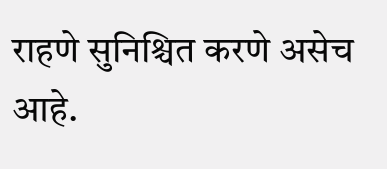राहणे सुनिश्चित करणे असेच आहे.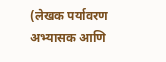(लेखक पर्यावरण अभ्यासक आणि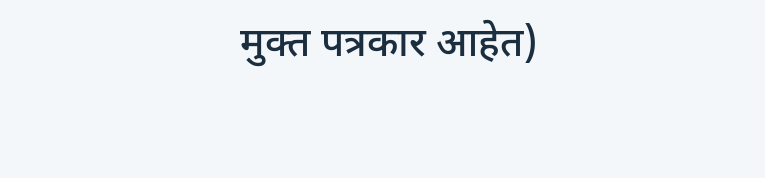मुक्त पत्रकार आहेत)